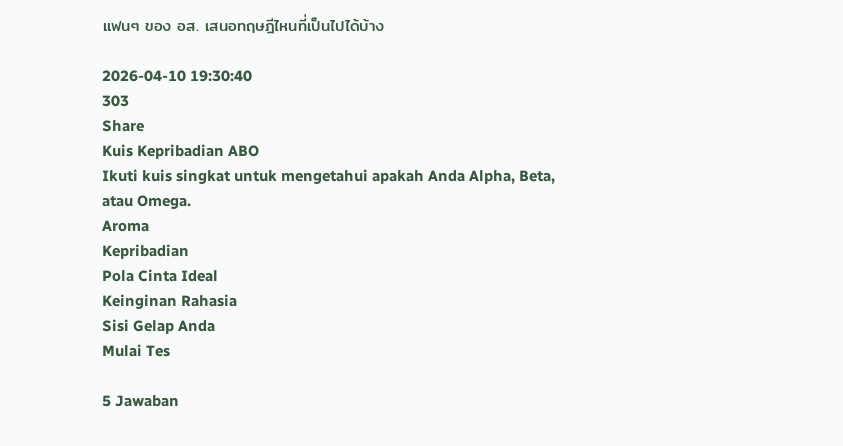แฟนๆ ของ อส. เสนอทฤษฎีไหนที่เป็นไปได้บ้าง

2026-04-10 19:30:40
303
Share
Kuis Kepribadian ABO
Ikuti kuis singkat untuk mengetahui apakah Anda Alpha, Beta, atau Omega.
Aroma
Kepribadian
Pola Cinta Ideal
Keinginan Rahasia
Sisi Gelap Anda
Mulai Tes

5 Jawaban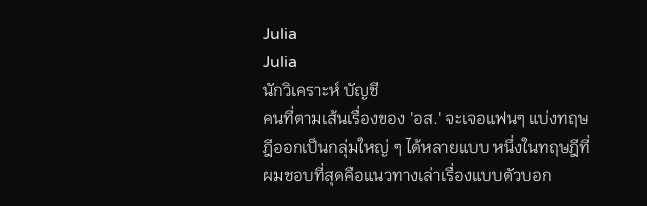Julia
Julia
นักวิเคราะห์ บัญชี
คนที่ตามเส้นเรื่องของ 'อส.' จะเจอแฟนๆ แบ่งทฤษฎีออกเป็นกลุ่มใหญ่ ๆ ได้หลายแบบ หนึ่งในทฤษฎีที่ผมชอบที่สุดคือแนวทางเล่าเรื่องแบบตัวบอก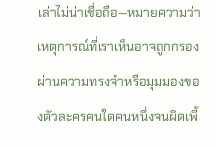เล่าไม่น่าเชื่อถือ—หมายความว่าเหตุการณ์ที่เราเห็นอาจถูกกรองผ่านความทรงจำหรือมุมมองของตัวละครคนใดคนหนึ่งจนผิดเพี้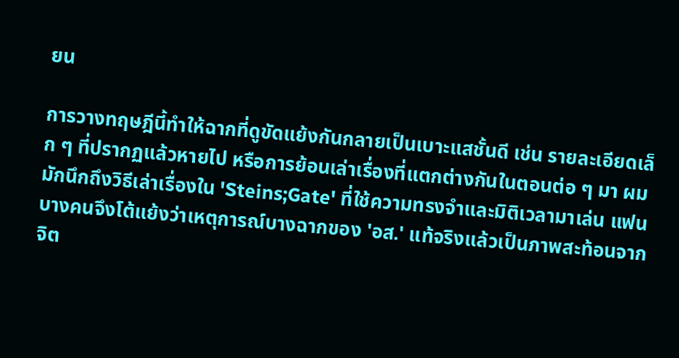ยน

การวางทฤษฎีนี้ทำให้ฉากที่ดูขัดแย้งกันกลายเป็นเบาะแสชั้นดี เช่น รายละเอียดเล็ก ๆ ที่ปรากฏแล้วหายไป หรือการย้อนเล่าเรื่องที่แตกต่างกันในตอนต่อ ๆ มา ผมมักนึกถึงวิธีเล่าเรื่องใน 'Steins;Gate' ที่ใช้ความทรงจำและมิติเวลามาเล่น แฟนบางคนจึงโต้แย้งว่าเหตุการณ์บางฉากของ 'อส.' แท้จริงแล้วเป็นภาพสะท้อนจากจิต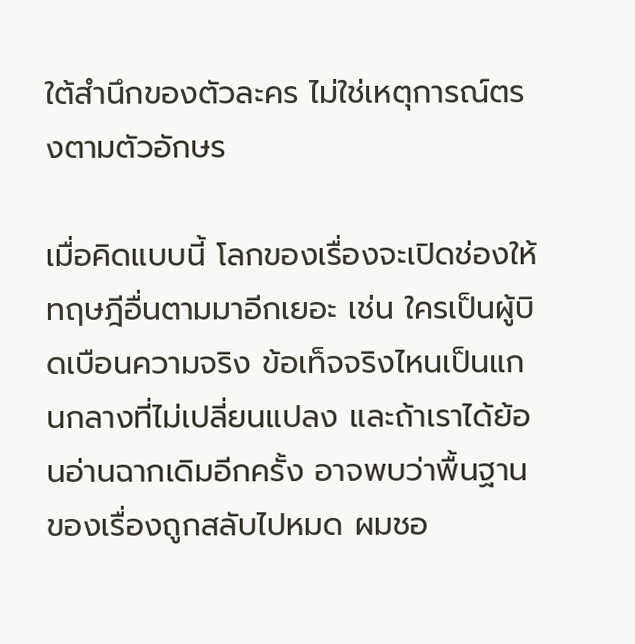ใต้สำนึกของตัวละคร ไม่ใช่เหตุการณ์ตรงตามตัวอักษร

เมื่อคิดแบบนี้ โลกของเรื่องจะเปิดช่องให้ทฤษฎีอื่นตามมาอีกเยอะ เช่น ใครเป็นผู้บิดเบือนความจริง ข้อเท็จจริงไหนเป็นแกนกลางที่ไม่เปลี่ยนแปลง และถ้าเราได้ย้อนอ่านฉากเดิมอีกครั้ง อาจพบว่าพื้นฐานของเรื่องถูกสลับไปหมด ผมชอ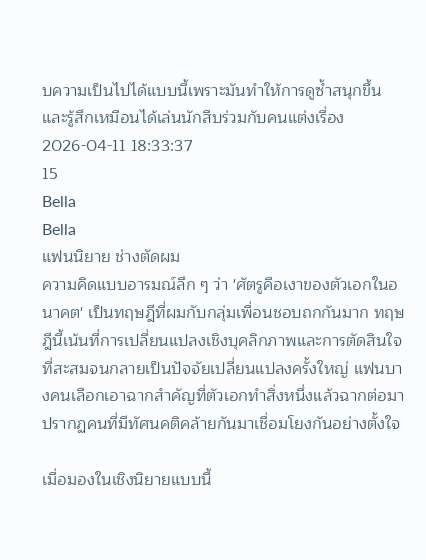บความเป็นไปได้แบบนี้เพราะมันทำให้การดูซ้ำสนุกขึ้นและรู้สึกเหมือนได้เล่นนักสืบร่วมกับคนแต่งเรื่อง
2026-04-11 18:33:37
15
Bella
Bella
แฟนนิยาย ช่างตัดผม
ความคิดแบบอารมณ์ลึก ๆ ว่า 'ศัตรูคือเงาของตัวเอกในอนาคต' เป็นทฤษฎีที่ผมกับกลุ่มเพื่อนชอบถกกันมาก ทฤษฎีนี้เน้นที่การเปลี่ยนแปลงเชิงบุคลิกภาพและการตัดสินใจที่สะสมจนกลายเป็นปัจจัยเปลี่ยนแปลงครั้งใหญ่ แฟนบางคนเลือกเอาฉากสำคัญที่ตัวเอกทำสิ่งหนึ่งแล้วฉากต่อมาปรากฏคนที่มีทัศนคติคล้ายกันมาเชื่อมโยงกันอย่างตั้งใจ

เมื่อมองในเชิงนิยายแบบนี้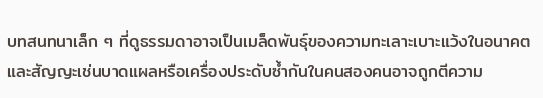บทสนทนาเล็ก ๆ ที่ดูธรรมดาอาจเป็นเมล็ดพันธุ์ของความทะเลาะเบาะแว้งในอนาคต และสัญญะเช่นบาดแผลหรือเครื่องประดับซ้ำกันในคนสองคนอาจถูกตีความ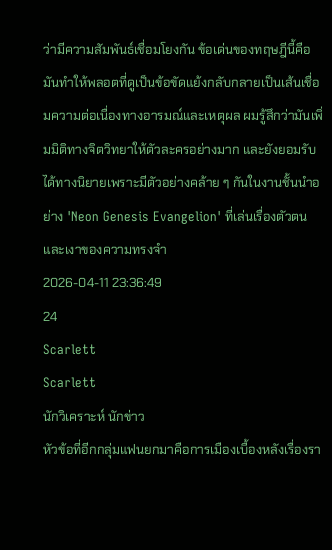ว่ามีความสัมพันธ์เชื่อมโยงกัน ข้อเด่นของทฤษฎีนี้คือมันทำให้พลอตที่ดูเป็นข้อขัดแย้งกลับกลายเป็นเส้นเชื่อมความต่อเนื่องทางอารมณ์และเหตุผล ผมรู้สึกว่ามันเพิ่มมิติทางจิตวิทยาให้ตัวละครอย่างมาก และยังยอมรับได้ทางนิยายเพราะมีตัวอย่างคล้าย ๆ กันในงานชั้นนำอย่าง 'Neon Genesis Evangelion' ที่เล่นเรื่องตัวตนและเงาของความทรงจำ
2026-04-11 23:36:49
24
Scarlett
Scarlett
นักวิเคราะห์ นักข่าว
หัวข้อที่อีกกลุ่มแฟนยกมาคือการเมืองเบื้องหลังเรื่องรา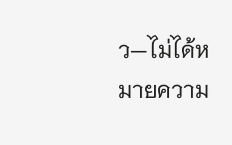ว—ไม่ได้หมายความ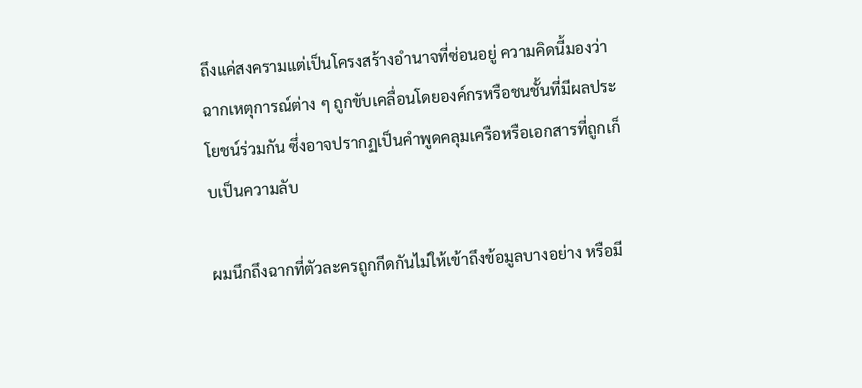ถึงแค่สงครามแต่เป็นโครงสร้างอำนาจที่ซ่อนอยู่ ความคิดนี้มองว่าฉากเหตุการณ์ต่าง ๆ ถูกขับเคลื่อนโดยองค์กรหรือชนชั้นที่มีผลประโยชน์ร่วมกัน ซึ่งอาจปรากฏเป็นคำพูดคลุมเครือหรือเอกสารที่ถูกเก็บเป็นความลับ

ผมนึกถึงฉากที่ตัวละครถูกกีดกันไม่ให้เข้าถึงข้อมูลบางอย่าง หรือมี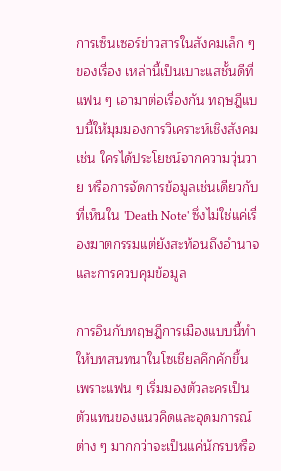การเซ็นเซอร์ข่าวสารในสังคมเล็ก ๆ ของเรื่อง เหล่านี้เป็นเบาะแสชั้นดีที่แฟน ๆ เอามาต่อเรื่องกัน ทฤษฎีแบบนี้ให้มุมมองการวิเคราะห์เชิงสังคม เช่น ใครได้ประโยชน์จากความวุ่นวาย หรือการจัดการข้อมูลเช่นเดียวกับที่เห็นใน 'Death Note' ซึ่งไม่ใช่แค่เรื่องฆาตกรรมแต่ยังสะท้อนถึงอำนาจและการควบคุมข้อมูล

การอินกับทฤษฎีการเมืองแบบนี้ทำให้บทสนทนาในโซเชียลคึกคักขึ้น เพราะแฟน ๆ เริ่มมองตัวละครเป็นตัวแทนของแนวคิดและอุดมการณ์ต่าง ๆ มากกว่าจะเป็นแค่นักรบหรือ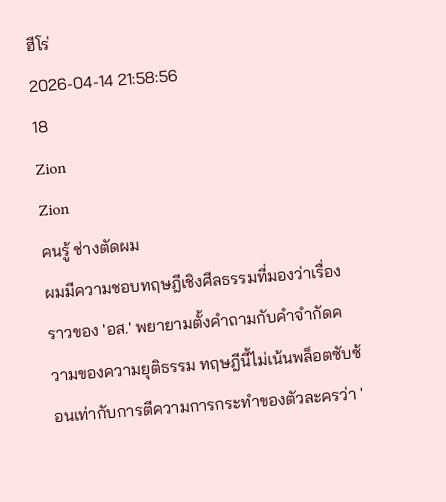ฮีโร่
2026-04-14 21:58:56
18
Zion
Zion
คนรู้ ช่างตัดผม
ผมมีความชอบทฤษฎีเชิงศีลธรรมที่มองว่าเรื่องราวของ 'อส.' พยายามตั้งคำถามกับคำจำกัดความของความยุติธรรม ทฤษฎีนี้ไม่เน้นพล็อตซับซ้อนเท่ากับการตีความการกระทำของตัวละครว่า '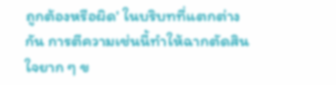ถูกต้องหรือผิด' ในบริบทที่แตกต่างกัน การตีความเช่นนี้ทำให้ฉากตัดสินใจยาก ๆ ข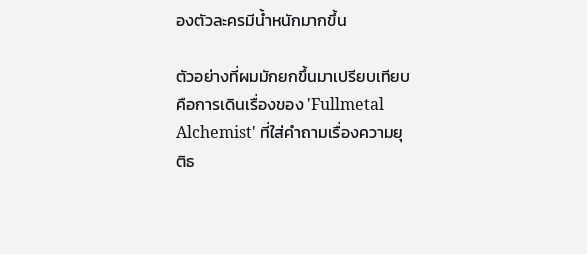องตัวละครมีน้ำหนักมากขึ้น

ตัวอย่างที่ผมมักยกขึ้นมาเปรียบเทียบคือการเดินเรื่องของ 'Fullmetal Alchemist' ที่ใส่คำถามเรื่องความยุติธ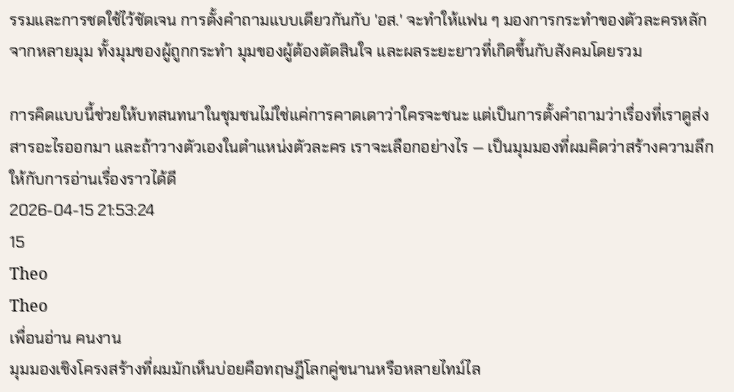รรมและการชดใช้ไว้ชัดเจน การตั้งคำถามแบบเดียวกันกับ 'อส.' จะทำให้แฟน ๆ มองการกระทำของตัวละครหลักจากหลายมุม ทั้งมุมของผู้ถูกกระทำ มุมของผู้ต้องตัดสินใจ และผลระยะยาวที่เกิดขึ้นกับสังคมโดยรวม

การคิดแบบนี้ช่วยให้บทสนทนาในชุมชนไม่ใช่แค่การคาดเดาว่าใครจะชนะ แต่เป็นการตั้งคำถามว่าเรื่องที่เราดูส่งสารอะไรออกมา และถ้าวางตัวเองในตำแหน่งตัวละคร เราจะเลือกอย่างไร — เป็นมุมมองที่ผมคิดว่าสร้างความลึกให้กับการอ่านเรื่องราวได้ดี
2026-04-15 21:53:24
15
Theo
Theo
เพื่อนอ่าน คนงาน
มุมมองเชิงโครงสร้างที่ผมมักเห็นบ่อยคือทฤษฎีโลกคู่ขนานหรือหลายไทม์ไล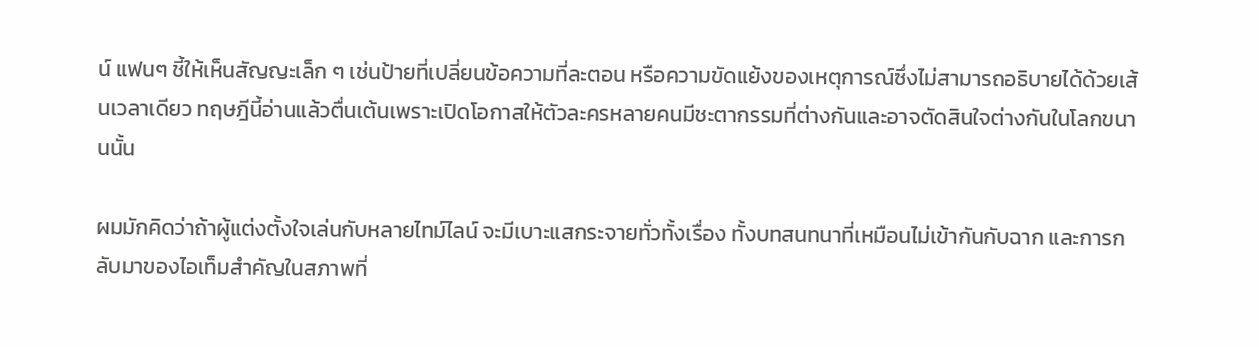น์ แฟนๆ ชี้ให้เห็นสัญญะเล็ก ๆ เช่นป้ายที่เปลี่ยนข้อความที่ละตอน หรือความขัดแย้งของเหตุการณ์ซึ่งไม่สามารถอธิบายได้ด้วยเส้นเวลาเดียว ทฤษฎีนี้อ่านแล้วตื่นเต้นเพราะเปิดโอกาสให้ตัวละครหลายคนมีชะตากรรมที่ต่างกันและอาจตัดสินใจต่างกันในโลกขนานนั้น

ผมมักคิดว่าถ้าผู้แต่งตั้งใจเล่นกับหลายไทม์ไลน์ จะมีเบาะแสกระจายทั่วทั้งเรื่อง ทั้งบทสนทนาที่เหมือนไม่เข้ากันกับฉาก และการกลับมาของไอเท็มสำคัญในสภาพที่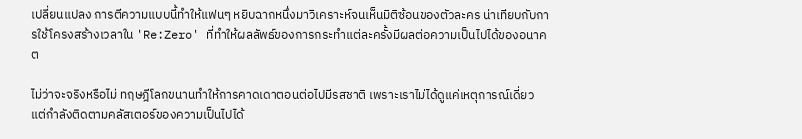เปลี่ยนแปลง การตีความแบบนี้ทำให้แฟนๆ หยิบฉากหนึ่งมาวิเคราะห์จนเห็นมิติซ้อนของตัวละคร น่าเทียบกับการใช้โครงสร้างเวลาใน 'Re:Zero' ที่ทำให้ผลลัพธ์ของการกระทำแต่ละครั้งมีผลต่อความเป็นไปได้ของอนาคต

ไม่ว่าจะจริงหรือไม่ ทฤษฎีโลกขนานทำให้การคาดเดาตอนต่อไปมีรสชาติ เพราะเราไม่ได้ดูแค่เหตุการณ์เดี่ยว แต่กำลังติดตามคลัสเตอร์ของความเป็นไปได้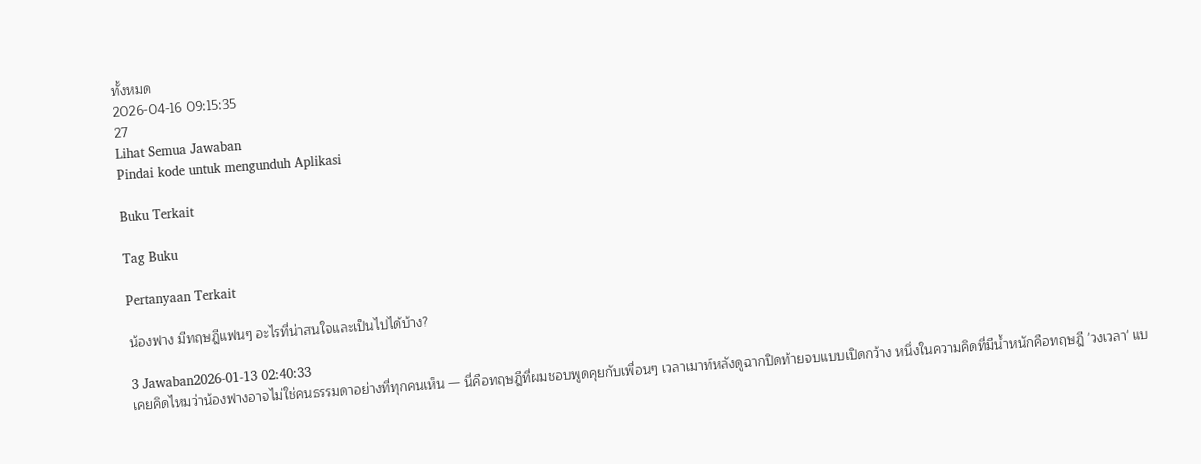ทั้งหมด
2026-04-16 09:15:35
27
Lihat Semua Jawaban
Pindai kode untuk mengunduh Aplikasi

Buku Terkait

Tag Buku

Pertanyaan Terkait

น้องฟาง มีทฤษฎีแฟนๆ อะไรที่น่าสนใจและเป็นไปได้บ้าง?

3 Jawaban2026-01-13 02:40:33
เคยคิดไหมว่าน้องฟางอาจไม่ใช่คนธรรมดาอย่างที่ทุกคนเห็น — นี่คือทฤษฎีที่ผมชอบพูดคุยกับเพื่อนๆ เวลาเมาท์หลังดูฉากปิดท้ายจบแบบเปิดกว้าง หนึ่งในความคิดที่มีน้ำหนักคือทฤษฎี 'วงเวลา' แบ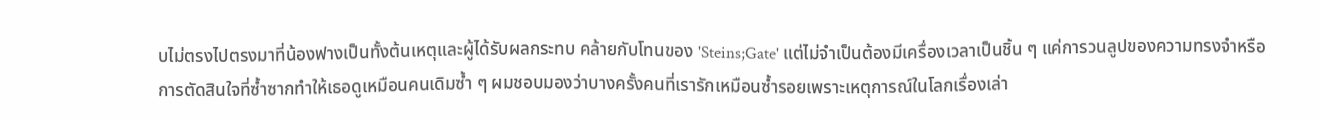บไม่ตรงไปตรงมาที่น้องฟางเป็นทั้งต้นเหตุและผู้ได้รับผลกระทบ คล้ายกับโทนของ 'Steins;Gate' แต่ไม่จำเป็นต้องมีเครื่องเวลาเป็นชิ้น ๆ แค่การวนลูปของความทรงจำหรือการตัดสินใจที่ซ้ำซากทำให้เธอดูเหมือนคนเดิมซ้ำ ๆ ผมชอบมองว่าบางครั้งคนที่เรารักเหมือนซ้ำรอยเพราะเหตุการณ์ในโลกเรื่องเล่า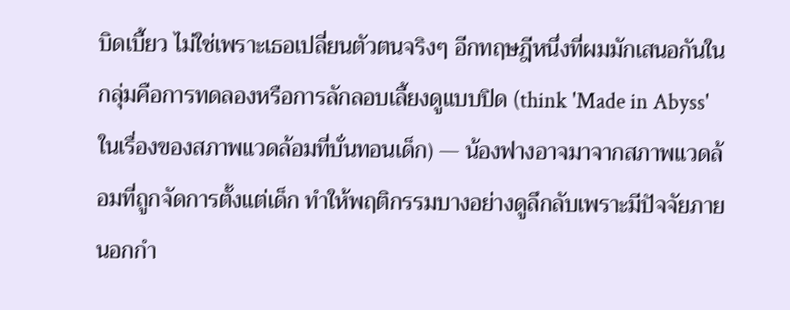บิดเบี้ยว ไม่ใช่เพราะเธอเปลี่ยนตัวตนจริงๆ อีกทฤษฎีหนึ่งที่ผมมักเสนอกันในกลุ่มคือการทดลองหรือการลักลอบเลี้ยงดูแบบปิด (think 'Made in Abyss' ในเรื่องของสภาพแวดล้อมที่บั่นทอนเด็ก) — น้องฟางอาจมาจากสภาพแวดล้อมที่ถูกจัดการตั้งแต่เด็ก ทำให้พฤติกรรมบางอย่างดูลึกลับเพราะมีปัจจัยภายนอกกำ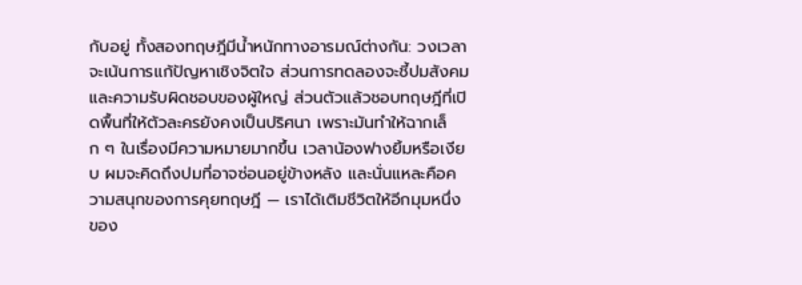กับอยู่ ทั้งสองทฤษฎีมีน้ำหนักทางอารมณ์ต่างกัน: วงเวลาจะเน้นการแก้ปัญหาเชิงจิตใจ ส่วนการทดลองจะชี้ปมสังคมและความรับผิดชอบของผู้ใหญ่ ส่วนตัวแล้วชอบทฤษฎีที่เปิดพื้นที่ให้ตัวละครยังคงเป็นปริศนา เพราะมันทำให้ฉากเล็ก ๆ ในเรื่องมีความหมายมากขึ้น เวลาน้องฟางยิ้มหรือเงียบ ผมจะคิดถึงปมที่อาจซ่อนอยู่ข้างหลัง และนั่นแหละคือความสนุกของการคุยทฤษฎี — เราได้เติมชีวิตให้อีกมุมหนึ่งของ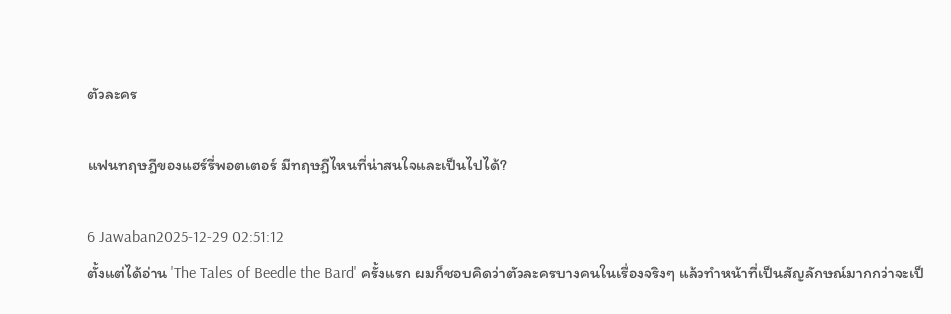ตัวละคร

แฟนทฤษฎีของแฮร์รี่พอตเตอร์ มีทฤษฎีไหนที่น่าสนใจและเป็นไปได้?

6 Jawaban2025-12-29 02:51:12
ตั้งแต่ได้อ่าน 'The Tales of Beedle the Bard' ครั้งแรก ผมก็ชอบคิดว่าตัวละครบางคนในเรื่องจริงๆ แล้วทำหน้าที่เป็นสัญลักษณ์มากกว่าจะเป็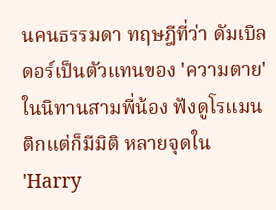นคนธรรมดา ทฤษฎีที่ว่า ดัมเบิลดอร์เป็นตัวแทนของ 'ความตาย' ในนิทานสามพี่น้อง ฟังดูโรแมนติกแต่ก็มีมิติ หลายจุดใน 'Harry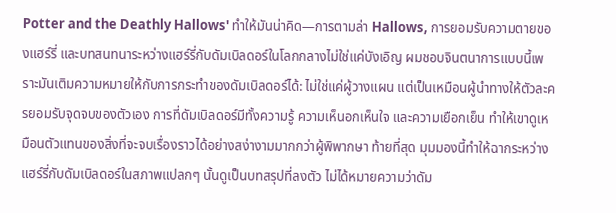Potter and the Deathly Hallows' ทำให้มันน่าคิด—การตามล่า Hallows, การยอมรับความตายของแฮร์รี่ และบทสนทนาระหว่างแฮร์รี่กับดัมเบิลดอร์ในโลกกลางไม่ใช่แค่บังเอิญ ผมชอบจินตนาการแบบนี้เพราะมันเติมความหมายให้กับการกระทำของดัมเบิลดอร์ได้: ไม่ใช่แค่ผู้วางแผน แต่เป็นเหมือนผู้นำทางให้ตัวละครยอมรับจุดจบของตัวเอง การที่ดัมเบิลดอร์มีทั้งความรู้ ความเห็นอกเห็นใจ และความเยือกเย็น ทำให้เขาดูเหมือนตัวแทนของสิ่งที่จะจบเรื่องราวได้อย่างสง่างามมากกว่าผู้พิพากษา ท้ายที่สุด มุมมองนี้ทำให้ฉากระหว่างแฮร์รี่กับดัมเบิลดอร์ในสภาพแปลกๆ นั้นดูเป็นบทสรุปที่ลงตัว ไม่ได้หมายความว่าดัม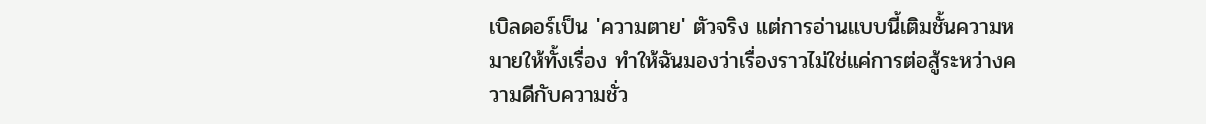เบิลดอร์เป็น 'ความตาย' ตัวจริง แต่การอ่านแบบนี้เติมชั้นความหมายให้ทั้งเรื่อง ทำให้ฉันมองว่าเรื่องราวไม่ใช่แค่การต่อสู้ระหว่างความดีกับความชั่ว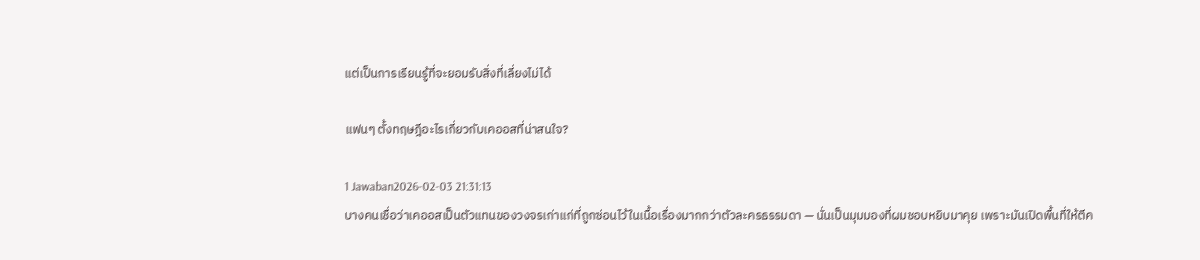แต่เป็นการเรียนรู้ที่จะยอมรับสิ่งที่เลี่ยงไม่ได้

แฟนๆ ตั้งทฤษฎีอะไรเกี่ยวกับเคออสที่น่าสนใจ?

1 Jawaban2026-02-03 21:31:13
บางคนเชื่อว่าเคออสเป็นตัวแทนของวงจรเก่าแก่ที่ถูกซ่อนไว้ในเนื้อเรื่องมากกว่าตัวละครธรรมดา — นั่นเป็นมุมมองที่ผมชอบหยิบมาคุย เพราะมันเปิดพื้นที่ให้ตีค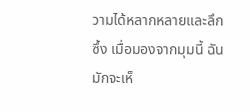วามได้หลากหลายและลึกซึ้ง เมื่อมองจากมุมนี้ ฉันมักจะเห็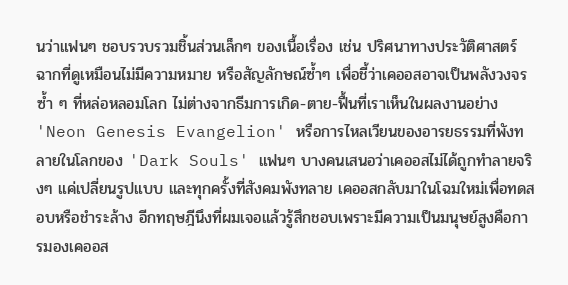นว่าแฟนๆ ชอบรวบรวมชิ้นส่วนเล็กๆ ของเนื้อเรื่อง เช่น ปริศนาทางประวัติศาสตร์ ฉากที่ดูเหมือนไม่มีความหมาย หรือสัญลักษณ์ซ้ำๆ เพื่อชี้ว่าเคออสอาจเป็นพลังวงจรซ้ำ ๆ ที่หล่อหลอมโลก ไม่ต่างจากธีมการเกิด-ตาย-ฟื้นที่เราเห็นในผลงานอย่าง 'Neon Genesis Evangelion' หรือการไหลเวียนของอารยธรรมที่พังทลายในโลกของ 'Dark Souls' แฟนๆ บางคนเสนอว่าเคออสไม่ได้ถูกทำลายจริงๆ แค่เปลี่ยนรูปแบบ และทุกครั้งที่สังคมพังทลาย เคออสกลับมาในโฉมใหม่เพื่อทดสอบหรือชำระล้าง อีกทฤษฎีนึงที่ผมเจอแล้วรู้สึกชอบเพราะมีความเป็นมนุษย์สูงคือการมองเคออส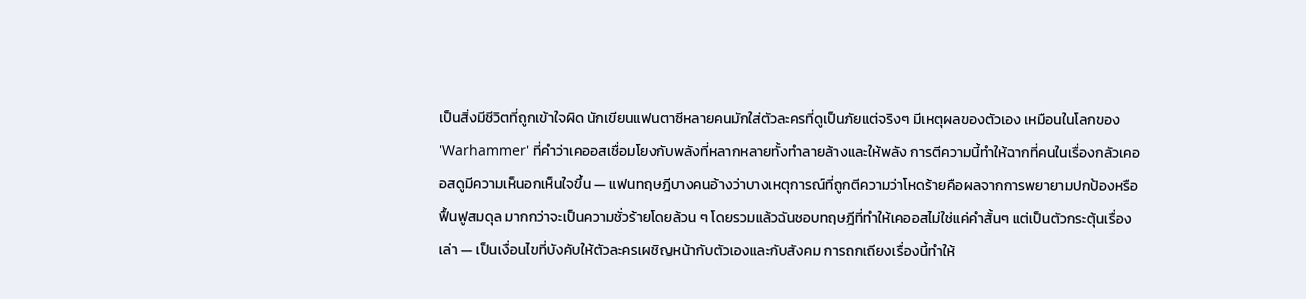เป็นสิ่งมีชีวิตที่ถูกเข้าใจผิด นักเขียนแฟนตาซีหลายคนมักใส่ตัวละครที่ดูเป็นภัยแต่จริงๆ มีเหตุผลของตัวเอง เหมือนในโลกของ 'Warhammer' ที่คำว่าเคออสเชื่อมโยงกับพลังที่หลากหลายทั้งทำลายล้างและให้พลัง การตีความนี้ทำให้ฉากที่คนในเรื่องกลัวเคออสดูมีความเห็นอกเห็นใจขึ้น — แฟนทฤษฎีบางคนอ้างว่าบางเหตุการณ์ที่ถูกตีความว่าโหดร้ายคือผลจากการพยายามปกป้องหรือฟื้นฟูสมดุล มากกว่าจะเป็นความชั่วร้ายโดยล้วน ๆ โดยรวมแล้วฉันชอบทฤษฎีที่ทำให้เคออสไม่ใช่แค่คำสั้นๆ แต่เป็นตัวกระตุ้นเรื่องเล่า — เป็นเงื่อนไขที่บังคับให้ตัวละครเผชิญหน้ากับตัวเองและกับสังคม การถกเถียงเรื่องนี้ทำให้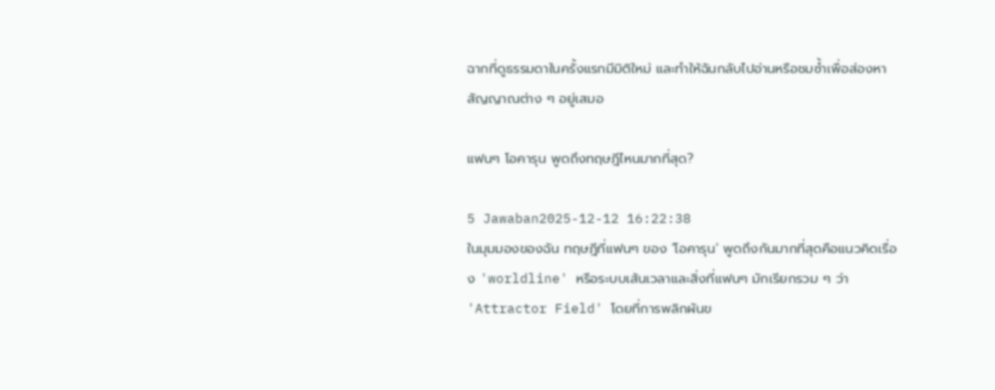ฉากที่ดูธรรมดาในครั้งแรกมีมิติใหม่ และทำให้ฉันกลับไปอ่านหรือชมซ้ำเพื่อส่องหาสัญญาณต่าง ๆ อยู่เสมอ

แฟนๆ โอคารุน พูดถึงทฤษฎีไหนมากที่สุด?

5 Jawaban2025-12-12 16:22:38
ในมุมมองของฉัน ทฤษฎีที่แฟนๆ ของ 'โอคารุน' พูดถึงกันมากที่สุดคือแนวคิดเรื่อง 'worldline' หรือระบบเส้นเวลาและสิ่งที่แฟนๆ มักเรียกรวม ๆ ว่า 'Attractor Field' โดยที่การพลิกผันข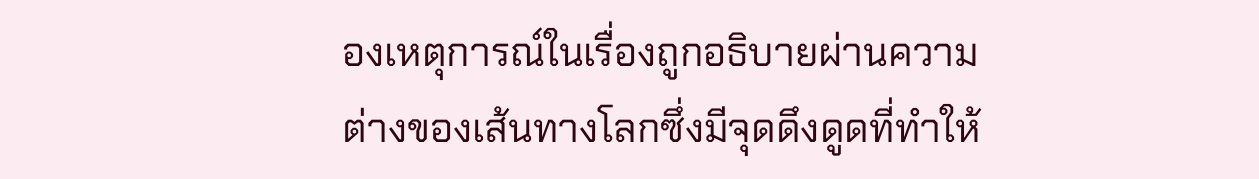องเหตุการณ์ในเรื่องถูกอธิบายผ่านความต่างของเส้นทางโลกซึ่งมีจุดดึงดูดที่ทำให้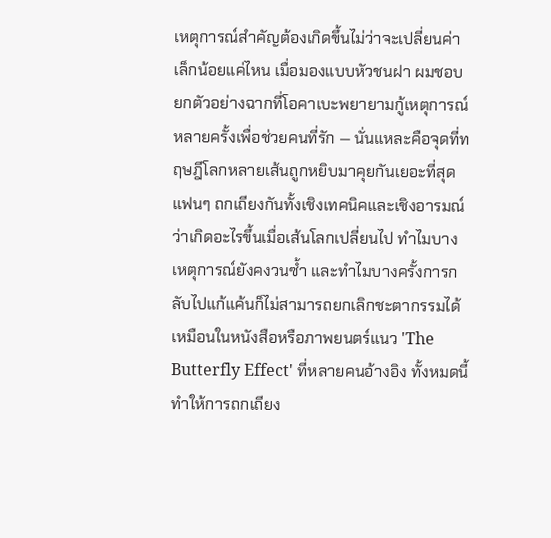เหตุการณ์สำคัญต้องเกิดขึ้นไม่ว่าจะเปลี่ยนค่าเล็กน้อยแค่ไหน เมื่อมองแบบหัวชนฝา ผมชอบยกตัวอย่างฉากที่โอคาเบะพยายามกู้เหตุการณ์หลายครั้งเพื่อช่วยคนที่รัก — นั่นแหละคือจุดที่ทฤษฎีโลกหลายเส้นถูกหยิบมาคุยกันเยอะที่สุด แฟนๆ ถกเถียงกันทั้งเชิงเทคนิคและเชิงอารมณ์ว่าเกิดอะไรขึ้นเมื่อเส้นโลกเปลี่ยนไป ทำไมบางเหตุการณ์ยังคงวนซ้ำ และทำไมบางครั้งการกลับไปแก้แค้นก็ไม่สามารถยกเลิกชะตากรรมได้เหมือนในหนังสือหรือภาพยนตร์แนว 'The Butterfly Effect' ที่หลายคนอ้างอิง ทั้งหมดนี้ทำให้การถกเถียง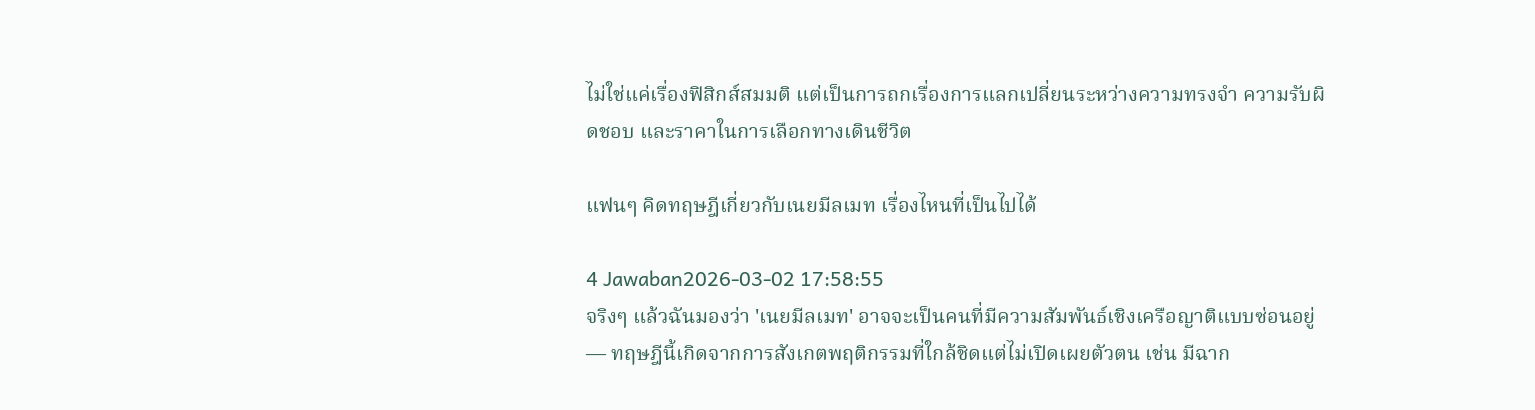ไม่ใช่แค่เรื่องฟิสิกส์สมมติ แต่เป็นการถกเรื่องการแลกเปลี่ยนระหว่างความทรงจำ ความรับผิดชอบ และราคาในการเลือกทางเดินชีวิต

แฟนๆ คิดทฤษฎีเกี่ยวกับเนยมีลเมท เรื่องไหนที่เป็นไปได้

4 Jawaban2026-03-02 17:58:55
จริงๆ แล้วฉันมองว่า 'เนยมีลเมท' อาจจะเป็นคนที่มีความสัมพันธ์เชิงเครือญาติแบบซ่อนอยู่ — ทฤษฎีนี้เกิดจากการสังเกตพฤติกรรมที่ใกล้ชิดแต่ไม่เปิดเผยตัวตน เช่น มีฉาก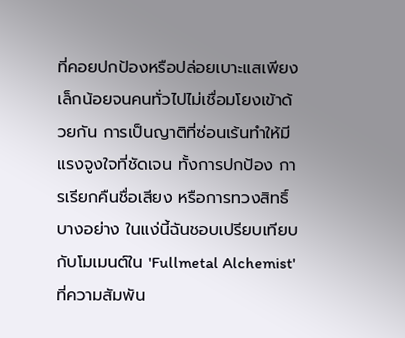ที่คอยปกป้องหรือปล่อยเบาะแสเพียงเล็กน้อยจนคนทั่วไปไม่เชื่อมโยงเข้าด้วยกัน การเป็นญาติที่ซ่อนเร้นทำให้มีแรงจูงใจที่ชัดเจน ทั้งการปกป้อง การเรียกคืนชื่อเสียง หรือการทวงสิทธิ์บางอย่าง ในแง่นี้ฉันชอบเปรียบเทียบกับโมเมนต์ใน 'Fullmetal Alchemist' ที่ความสัมพัน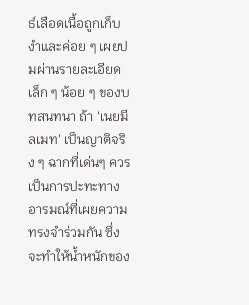ธ์เลือดเนื้อถูกเก็บงำและค่อย ๆ เผยปมผ่านรายละเอียดเล็ก ๆ น้อย ๆ ของบทสนทนา ถ้า 'เนยมีลเมท' เป็นญาติจริง ๆ ฉากที่เด่นๆ ควรเป็นการปะทะทางอารมณ์ที่เผยความทรงจำร่วมกัน ซึ่งจะทำให้น้ำหนักของ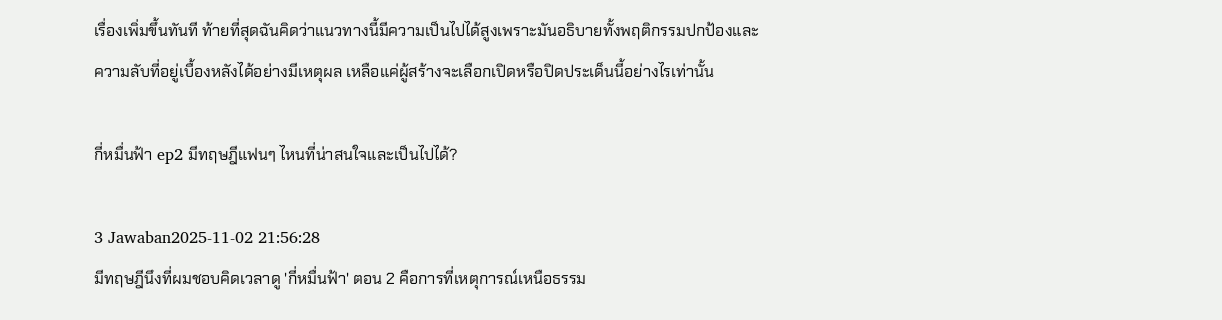เรื่องเพิ่มขึ้นทันที ท้ายที่สุดฉันคิดว่าแนวทางนี้มีความเป็นไปได้สูงเพราะมันอธิบายทั้งพฤติกรรมปกป้องและความลับที่อยู่เบื้องหลังได้อย่างมีเหตุผล เหลือแค่ผู้สร้างจะเลือกเปิดหรือปิดประเด็นนี้อย่างไรเท่านั้น

กี่หมื่นฟ้า ep2 มีทฤษฎีแฟนๆ ไหนที่น่าสนใจและเป็นไปได้?

3 Jawaban2025-11-02 21:56:28
มีทฤษฎีนึงที่ผมชอบคิดเวลาดู 'กี่หมื่นฟ้า' ตอน 2 คือการที่เหตุการณ์เหนือธรรม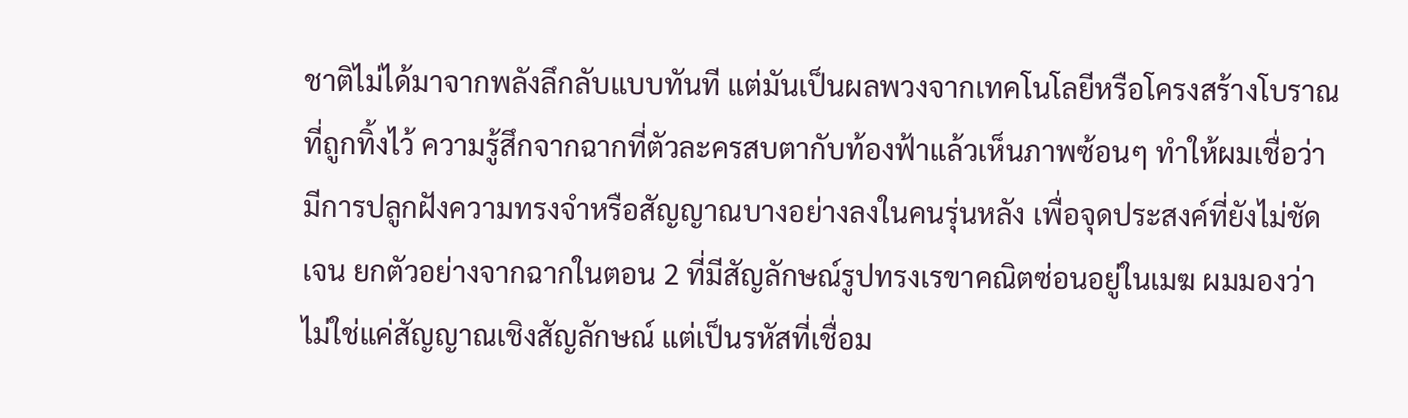ชาติไม่ได้มาจากพลังลึกลับแบบทันที แต่มันเป็นผลพวงจากเทคโนโลยีหรือโครงสร้างโบราณที่ถูกทิ้งไว้ ความรู้สึกจากฉากที่ตัวละครสบตากับท้องฟ้าแล้วเห็นภาพซ้อนๆ ทำให้ผมเชื่อว่ามีการปลูกฝังความทรงจำหรือสัญญาณบางอย่างลงในคนรุ่นหลัง เพื่อจุดประสงค์ที่ยังไม่ชัดเจน ยกตัวอย่างจากฉากในตอน 2 ที่มีสัญลักษณ์รูปทรงเรขาคณิตซ่อนอยู่ในเมฆ ผมมองว่าไม่ใช่แค่สัญญาณเชิงสัญลักษณ์ แต่เป็นรหัสที่เชื่อม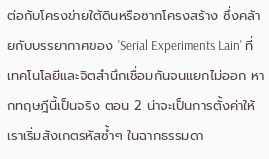ต่อกับโครงข่ายใต้ดินหรือซากโครงสร้าง ซึ่งคล้ายกับบรรยากาศของ 'Serial Experiments Lain' ที่เทคโนโลยีและจิตสำนึกเชื่อมกันจนแยกไม่ออก หากทฤษฎีนี้เป็นจริง ตอน 2 น่าจะเป็นการตั้งค่าให้เราเริ่มสังเกตรหัสซ้ำๆ ในฉากธรรมดา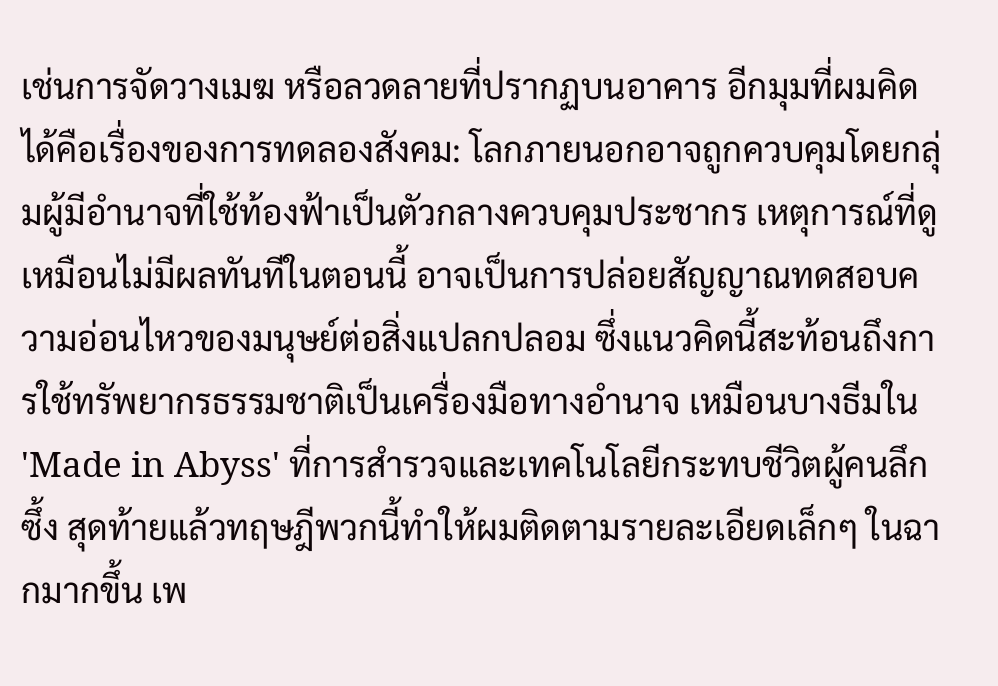เช่นการจัดวางเมฆ หรือลวดลายที่ปรากฏบนอาคาร อีกมุมที่ผมคิดได้คือเรื่องของการทดลองสังคม: โลกภายนอกอาจถูกควบคุมโดยกลุ่มผู้มีอำนาจที่ใช้ท้องฟ้าเป็นตัวกลางควบคุมประชากร เหตุการณ์ที่ดูเหมือนไม่มีผลทันทีในตอนนี้ อาจเป็นการปล่อยสัญญาณทดสอบความอ่อนไหวของมนุษย์ต่อสิ่งแปลกปลอม ซึ่งแนวคิดนี้สะท้อนถึงการใช้ทรัพยากรธรรมชาติเป็นเครื่องมือทางอำนาจ เหมือนบางธีมใน 'Made in Abyss' ที่การสำรวจและเทคโนโลยีกระทบชีวิตผู้คนลึกซึ้ง สุดท้ายแล้วทฤษฎีพวกนี้ทำให้ผมติดตามรายละเอียดเล็กๆ ในฉากมากขึ้น เพ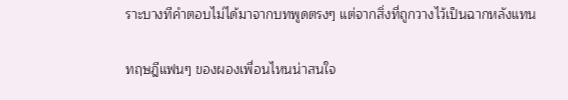ราะบางทีคำตอบไม่ได้มาจากบทพูดตรงๆ แต่จากสิ่งที่ถูกวางไว้เป็นฉากหลังแทน

ทฤษฎีแฟนๆ ของผองเพื่อนไหนน่าสนใจ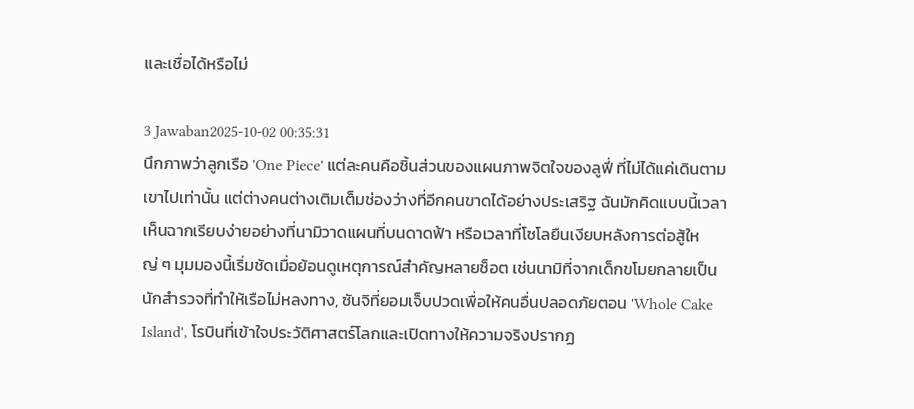และเชื่อได้หรือไม่

3 Jawaban2025-10-02 00:35:31
นึกภาพว่าลูกเรือ 'One Piece' แต่ละคนคือชิ้นส่วนของแผนภาพจิตใจของลูฟี่ ที่ไม่ได้แค่เดินตามเขาไปเท่านั้น แต่ต่างคนต่างเติมเต็มช่องว่างที่อีกคนขาดได้อย่างประเสริฐ ฉันมักคิดแบบนี้เวลาเห็นฉากเรียบง่ายอย่างที่นามิวาดแผนที่บนดาดฟ้า หรือเวลาที่โซโลยืนเงียบหลังการต่อสู้ใหญ่ ๆ มุมมองนี้เริ่มชัดเมื่อย้อนดูเหตุการณ์สำคัญหลายช็อต เช่นนามิที่จากเด็กขโมยกลายเป็นนักสำรวจที่ทำให้เรือไม่หลงทาง, ซันจิที่ยอมเจ็บปวดเพื่อให้คนอื่นปลอดภัยตอน 'Whole Cake Island', โรบินที่เข้าใจประวัติศาสตร์โลกและเปิดทางให้ความจริงปรากฏ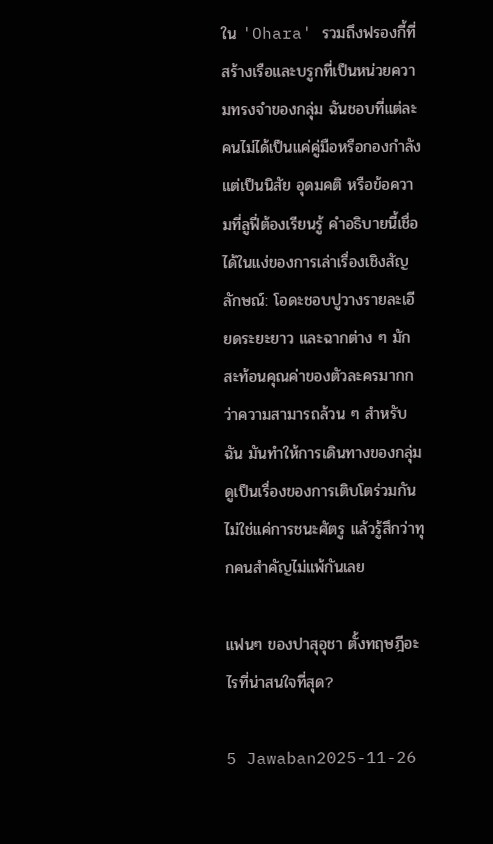ใน 'Ohara' รวมถึงฟรองกี้ที่สร้างเรือและบรูกที่เป็นหน่วยความทรงจำของกลุ่ม ฉันชอบที่แต่ละคนไม่ได้เป็นแค่คู่มือหรือกองกำลัง แต่เป็นนิสัย อุดมคติ หรือข้อความที่ลูฟี่ต้องเรียนรู้ คำอธิบายนี้เชื่อได้ในแง่ของการเล่าเรื่องเชิงสัญลักษณ์: โอดะชอบปูวางรายละเอียดระยะยาว และฉากต่าง ๆ มักสะท้อนคุณค่าของตัวละครมากกว่าความสามารถล้วน ๆ สำหรับฉัน มันทำให้การเดินทางของกลุ่มดูเป็นเรื่องของการเติบโตร่วมกัน ไม่ใช่แค่การชนะศัตรู แล้วรู้สึกว่าทุกคนสำคัญไม่แพ้กันเลย

แฟนๆ ของปาสุอุชา ตั้งทฤษฎีอะไรที่น่าสนใจที่สุด?

5 Jawaban2025-11-26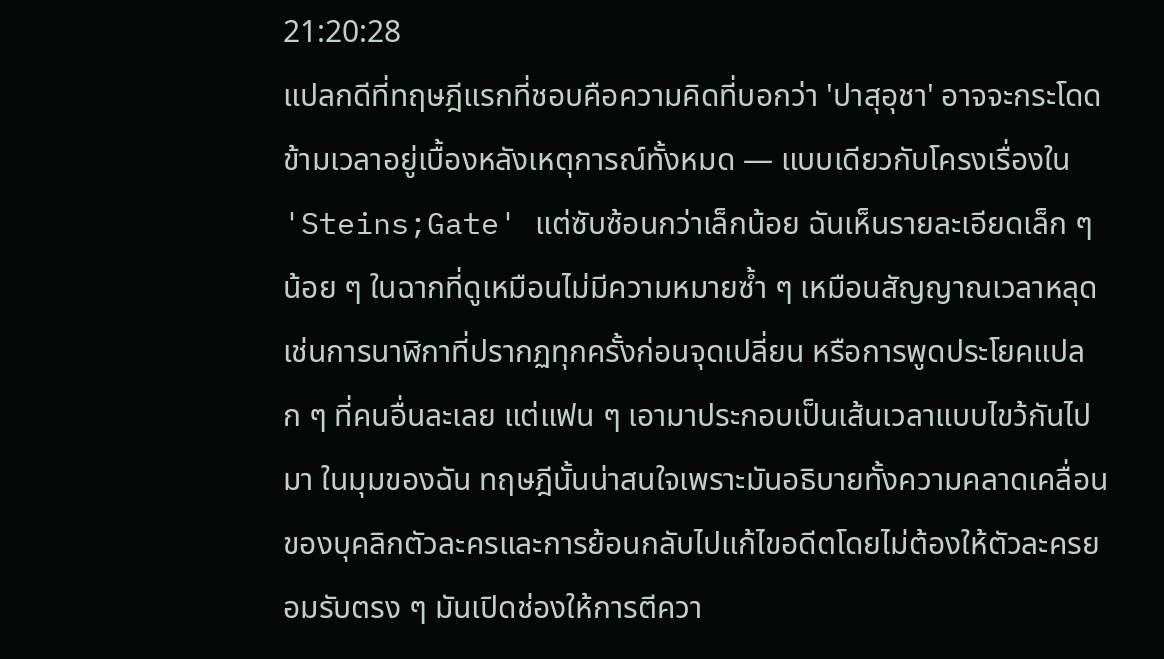21:20:28
แปลกดีที่ทฤษฎีแรกที่ชอบคือความคิดที่บอกว่า 'ปาสุอุชา' อาจจะกระโดดข้ามเวลาอยู่เบื้องหลังเหตุการณ์ทั้งหมด — แบบเดียวกับโครงเรื่องใน 'Steins;Gate' แต่ซับซ้อนกว่าเล็กน้อย ฉันเห็นรายละเอียดเล็ก ๆ น้อย ๆ ในฉากที่ดูเหมือนไม่มีความหมายซ้ำ ๆ เหมือนสัญญาณเวลาหลุด เช่นการนาฬิกาที่ปรากฏทุกครั้งก่อนจุดเปลี่ยน หรือการพูดประโยคแปลก ๆ ที่คนอื่นละเลย แต่แฟน ๆ เอามาประกอบเป็นเส้นเวลาแบบไขว้กันไปมา ในมุมของฉัน ทฤษฎีนั้นน่าสนใจเพราะมันอธิบายทั้งความคลาดเคลื่อนของบุคลิกตัวละครและการย้อนกลับไปแก้ไขอดีตโดยไม่ต้องให้ตัวละครยอมรับตรง ๆ มันเปิดช่องให้การตีควา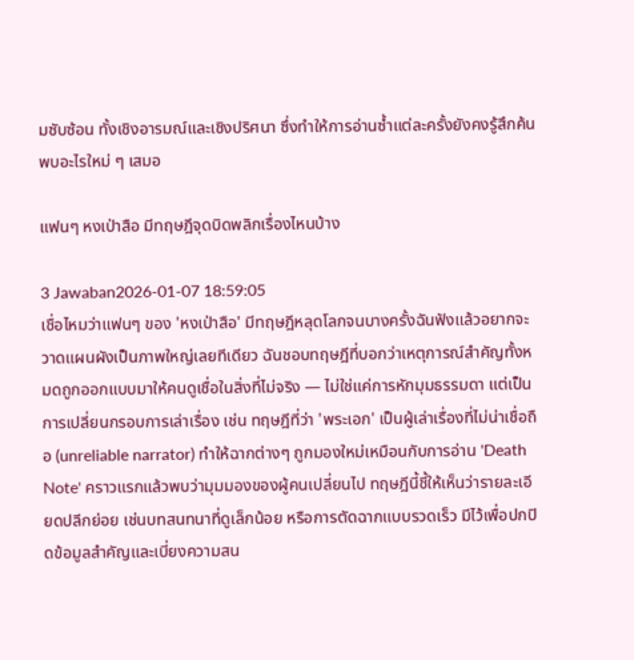มซับซ้อน ทั้งเชิงอารมณ์และเชิงปริศนา ซึ่งทำให้การอ่านซ้ำแต่ละครั้งยังคงรู้สึกค้นพบอะไรใหม่ ๆ เสมอ

แฟนๆ หงเป่าสือ มีทฤษฎีจุดบิดพลิกเรื่องไหนบ้าง

3 Jawaban2026-01-07 18:59:05
เชื่อไหมว่าแฟนๆ ของ 'หงเป่าสือ' มีทฤษฎีหลุดโลกจนบางครั้งฉันฟังแล้วอยากจะวาดแผนผังเป็นภาพใหญ่เลยทีเดียว ฉันชอบทฤษฎีที่บอกว่าเหตุการณ์สำคัญทั้งหมดถูกออกแบบมาให้คนดูเชื่อในสิ่งที่ไม่จริง — ไม่ใช่แค่การหักมุมธรรมดา แต่เป็นการเปลี่ยนกรอบการเล่าเรื่อง เช่น ทฤษฎีที่ว่า 'พระเอก' เป็นผู้เล่าเรื่องที่ไม่น่าเชื่อถือ (unreliable narrator) ทำให้ฉากต่างๆ ถูกมองใหม่เหมือนกับการอ่าน 'Death Note' คราวแรกแล้วพบว่ามุมมองของผู้คนเปลี่ยนไป ทฤษฎีนี้ชี้ให้เห็นว่ารายละเอียดปลีกย่อย เช่นบทสนทนาที่ดูเล็กน้อย หรือการตัดฉากแบบรวดเร็ว มีไว้เพื่อปกปิดข้อมูลสำคัญและเบี่ยงความสน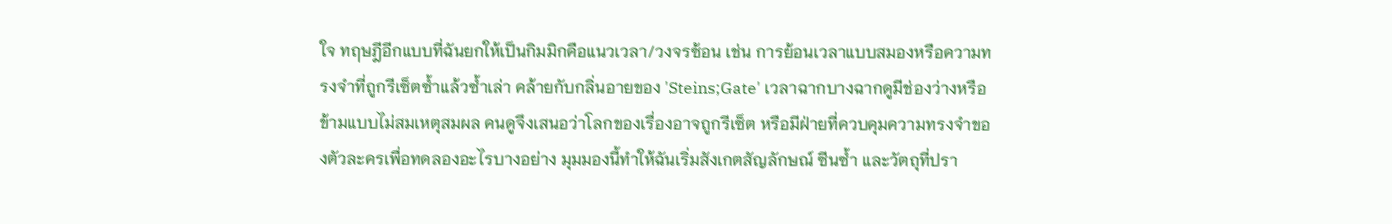ใจ ทฤษฎีอีกแบบที่ฉันยกให้เป็นกิมมิกคือแนวเวลา/วงจรซ้อน เช่น การย้อนเวลาแบบสมองหรือความทรงจำที่ถูกรีเซ็ตซ้ำแล้วซ้ำเล่า คล้ายกับกลิ่นอายของ 'Steins;Gate' เวลาฉากบางฉากดูมีช่องว่างหรือข้ามแบบไม่สมเหตุสมผล คนดูจึงเสนอว่าโลกของเรื่องอาจถูกรีเซ็ต หรือมีฝ่ายที่ควบคุมความทรงจำของตัวละครเพื่อทดลองอะไรบางอย่าง มุมมองนี้ทำให้ฉันเริ่มสังเกตสัญลักษณ์ ซีนซ้ำ และวัตถุที่ปรา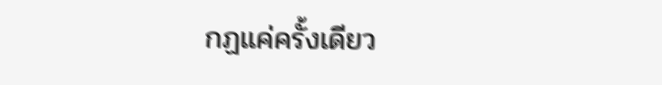กฏแค่ครั้งเดียว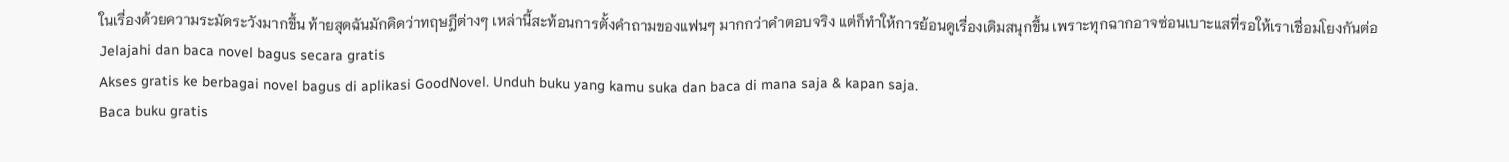ในเรื่องด้วยความระมัดระวังมากขึ้น ท้ายสุดฉันมักคิดว่าทฤษฎีต่างๆ เหล่านี้สะท้อนการตั้งคำถามของแฟนๆ มากกว่าคำตอบจริง แต่ก็ทำให้การย้อนดูเรื่องเดิมสนุกขึ้น เพราะทุกฉากอาจซ่อนเบาะแสที่รอให้เราเชื่อมโยงกันต่อ
Jelajahi dan baca novel bagus secara gratis
Akses gratis ke berbagai novel bagus di aplikasi GoodNovel. Unduh buku yang kamu suka dan baca di mana saja & kapan saja.
Baca buku gratis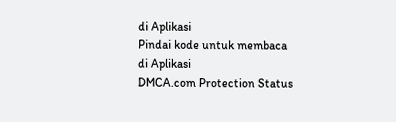di Aplikasi
Pindai kode untuk membaca di Aplikasi
DMCA.com Protection Status